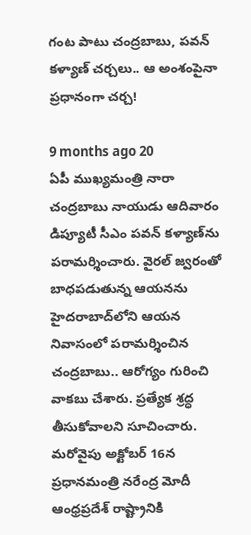గంట పాటు చంద్రబాబు, పవన్ కళ్యాణ్ చర్చలు.. ఆ అంశంపైనా ప్రధానంగా చర్చ!

9 months ago 20
ఏపీ ముఖ్యమంత్రి నారా చంద్రబాబు నాయుడు ఆదివారం డిప్యూటీ సీఎం పవన్ కళ్యాణ్‌ను పరామర్శించారు. వైరల్ జ్వరంతో బాధపడుతున్న ఆయనను హైదరాబాద్‌లోని ఆయన నివాసంలో పరామర్శించిన చంద్రబాబు.. ఆరోగ్యం గురించి వాకబు చేశారు. ప్రత్యేక శ్రద్ధ తీసుకోవాలని సూచించారు. మరోవైపు అక్టోబర్ 16న ప్రధానమంత్రి నరేంద్ర మోదీ ఆంధ్రప్రదేశ్ రాష్ట్రానికి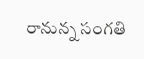రానున్న సంగతి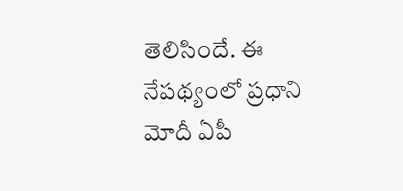తెలిసిందే. ఈ నేపథ్యంలో ప్రధాని మోదీ ఏపీ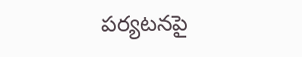పర్యటనపై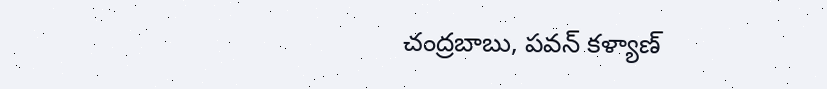చంద్రబాబు, పవన్ కళ్యాణ్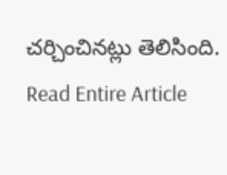చర్చించినట్లు తెలిసింది.
Read Entire Article